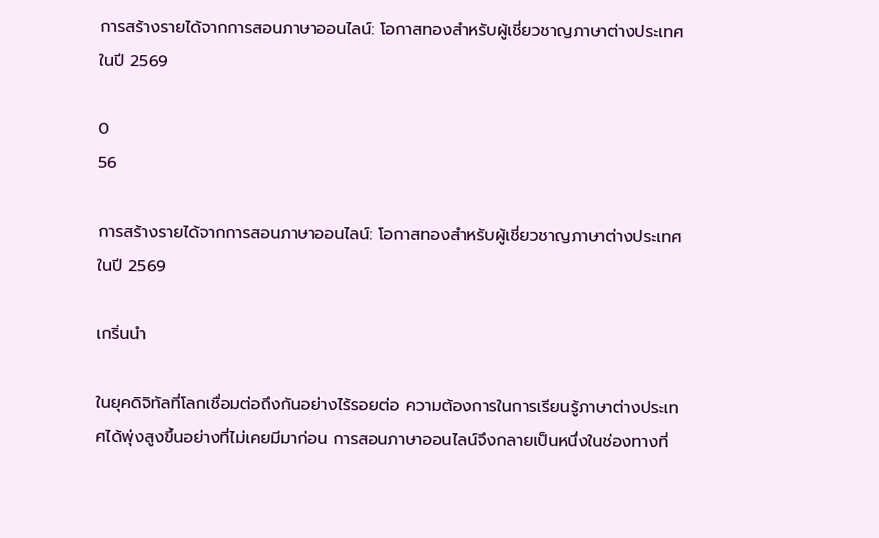การสร้างรายได้จากการสอนภาษาออนไลน์: โอกาสทองสำหรับผู้เชี่ยวชาญภาษาต่างประเทศในปี 2569

0
56

การสร้างรายได้จากการสอนภาษาออนไลน์: โอกาสทองสำหรับผู้เชี่ยวชาญภาษาต่างประเทศในปี 2569

เกริ่นนำ

ในยุคดิจิทัลที่โลกเชื่อมต่อถึงกันอย่างไร้รอยต่อ ความต้องการในการเรียนรู้ภาษาต่างประเทศได้พุ่งสูงขึ้นอย่างที่ไม่เคยมีมาก่อน การสอนภาษาออนไลน์จึงกลายเป็นหนึ่งในช่องทางที่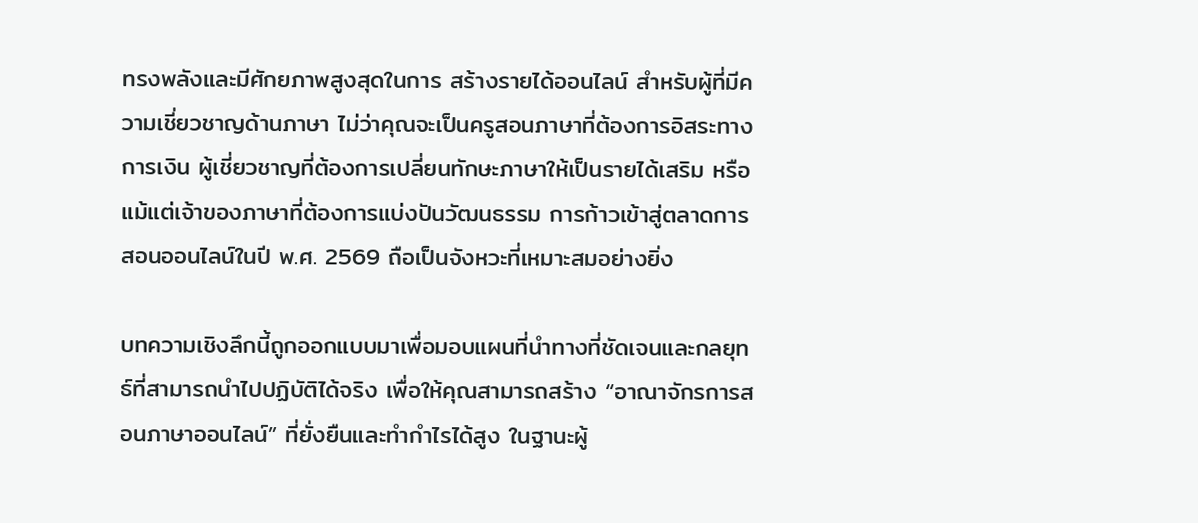ทรงพลังและมีศักยภาพสูงสุดในการ สร้างรายได้ออนไลน์ สำหรับผู้ที่มีความเชี่ยวชาญด้านภาษา ไม่ว่าคุณจะเป็นครูสอนภาษาที่ต้องการอิสระทางการเงิน ผู้เชี่ยวชาญที่ต้องการเปลี่ยนทักษะภาษาให้เป็นรายได้เสริม หรือแม้แต่เจ้าของภาษาที่ต้องการแบ่งปันวัฒนธรรม การก้าวเข้าสู่ตลาดการสอนออนไลน์ในปี พ.ศ. 2569 ถือเป็นจังหวะที่เหมาะสมอย่างยิ่ง

บทความเชิงลึกนี้ถูกออกแบบมาเพื่อมอบแผนที่นำทางที่ชัดเจนและกลยุทธ์ที่สามารถนำไปปฏิบัติได้จริง เพื่อให้คุณสามารถสร้าง “อาณาจักรการสอนภาษาออนไลน์” ที่ยั่งยืนและทำกำไรได้สูง ในฐานะผู้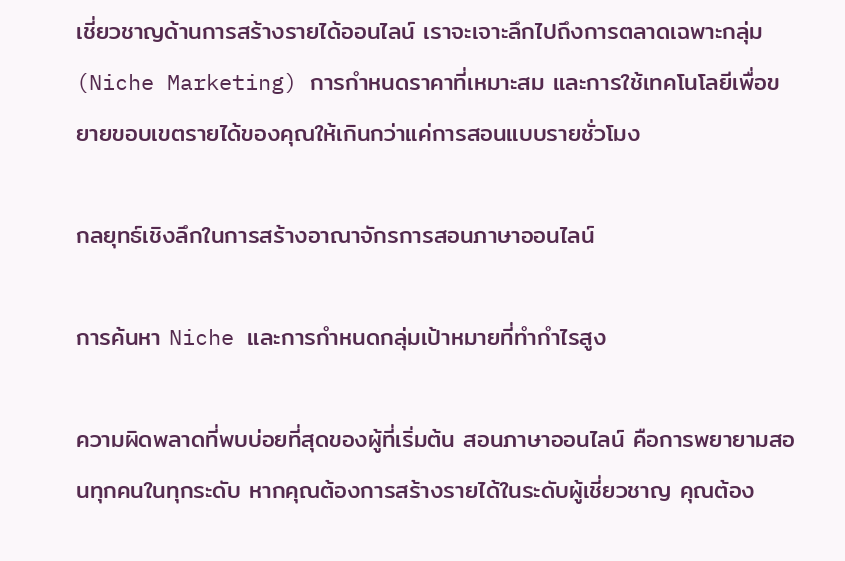เชี่ยวชาญด้านการสร้างรายได้ออนไลน์ เราจะเจาะลึกไปถึงการตลาดเฉพาะกลุ่ม (Niche Marketing) การกำหนดราคาที่เหมาะสม และการใช้เทคโนโลยีเพื่อขยายขอบเขตรายได้ของคุณให้เกินกว่าแค่การสอนแบบรายชั่วโมง

กลยุทธ์เชิงลึกในการสร้างอาณาจักรการสอนภาษาออนไลน์

การค้นหา Niche และการกำหนดกลุ่มเป้าหมายที่ทำกำไรสูง

ความผิดพลาดที่พบบ่อยที่สุดของผู้ที่เริ่มต้น สอนภาษาออนไลน์ คือการพยายามสอนทุกคนในทุกระดับ หากคุณต้องการสร้างรายได้ในระดับผู้เชี่ยวชาญ คุณต้อง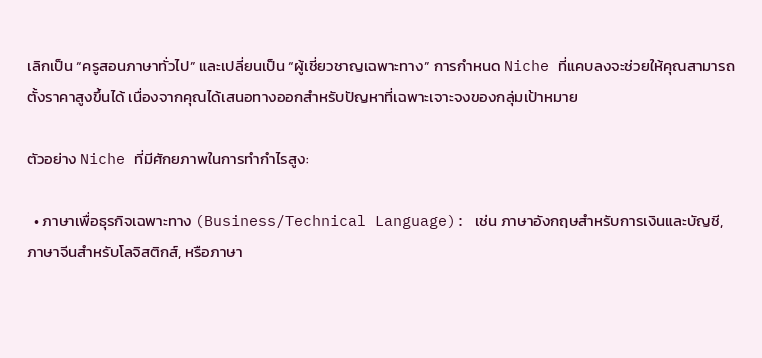เลิกเป็น “ครูสอนภาษาทั่วไป” และเปลี่ยนเป็น “ผู้เชี่ยวชาญเฉพาะทาง” การกำหนด Niche ที่แคบลงจะช่วยให้คุณสามารถตั้งราคาสูงขึ้นได้ เนื่องจากคุณได้เสนอทางออกสำหรับปัญหาที่เฉพาะเจาะจงของกลุ่มเป้าหมาย

ตัวอย่าง Niche ที่มีศักยภาพในการทำกำไรสูง:

  • ภาษาเพื่อธุรกิจเฉพาะทาง (Business/Technical Language): เช่น ภาษาอังกฤษสำหรับการเงินและบัญชี, ภาษาจีนสำหรับโลจิสติกส์, หรือภาษา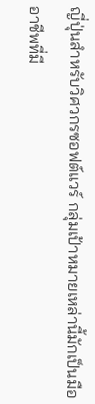ญี่ปุ่นสำหรับวิศวกรซอฟต์แวร์ กลุ่มเป้าหมายเหล่านี้มักเป็นมืออาชีพที่มี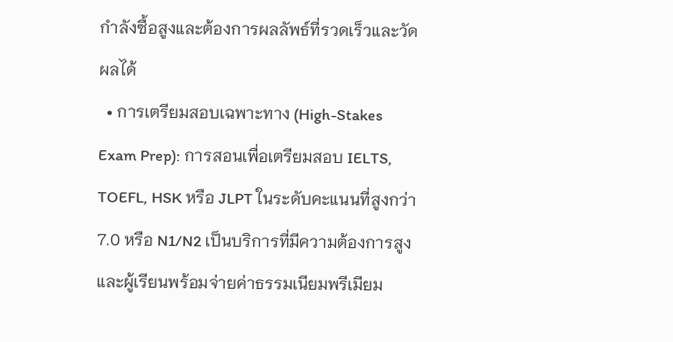กำลังซื้อสูงและต้องการผลลัพธ์ที่รวดเร็วและวัดผลได้
  • การเตรียมสอบเฉพาะทาง (High-Stakes Exam Prep): การสอนเพื่อเตรียมสอบ IELTS, TOEFL, HSK หรือ JLPT ในระดับคะแนนที่สูงกว่า 7.0 หรือ N1/N2 เป็นบริการที่มีความต้องการสูงและผู้เรียนพร้อมจ่ายค่าธรรมเนียมพรีเมียม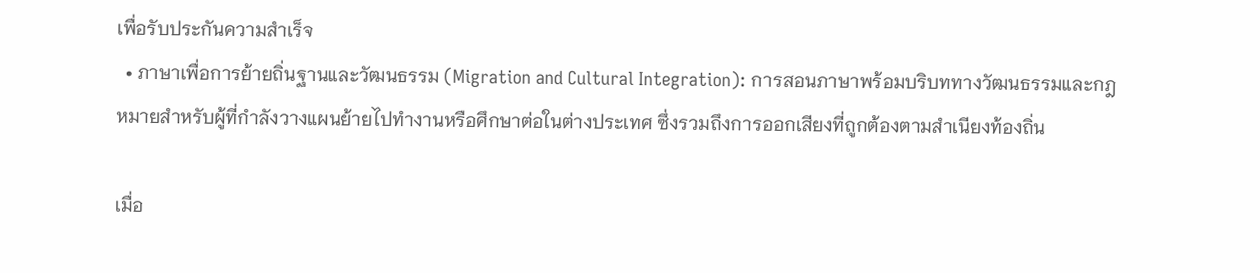เพื่อรับประกันความสำเร็จ
  • ภาษาเพื่อการย้ายถิ่นฐานและวัฒนธรรม (Migration and Cultural Integration): การสอนภาษาพร้อมบริบททางวัฒนธรรมและกฎหมายสำหรับผู้ที่กำลังวางแผนย้ายไปทำงานหรือศึกษาต่อในต่างประเทศ ซึ่งรวมถึงการออกเสียงที่ถูกต้องตามสำเนียงท้องถิ่น

เมื่อ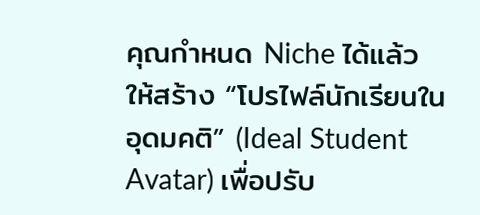คุณกำหนด Niche ได้แล้ว ให้สร้าง “โปรไฟล์นักเรียนในอุดมคติ” (Ideal Student Avatar) เพื่อปรับ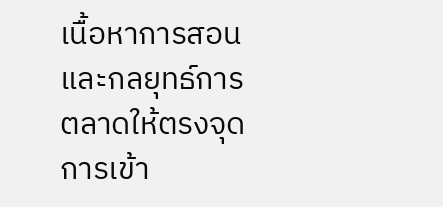เนื้อหาการสอนและกลยุทธ์การตลาดให้ตรงจุด การเข้า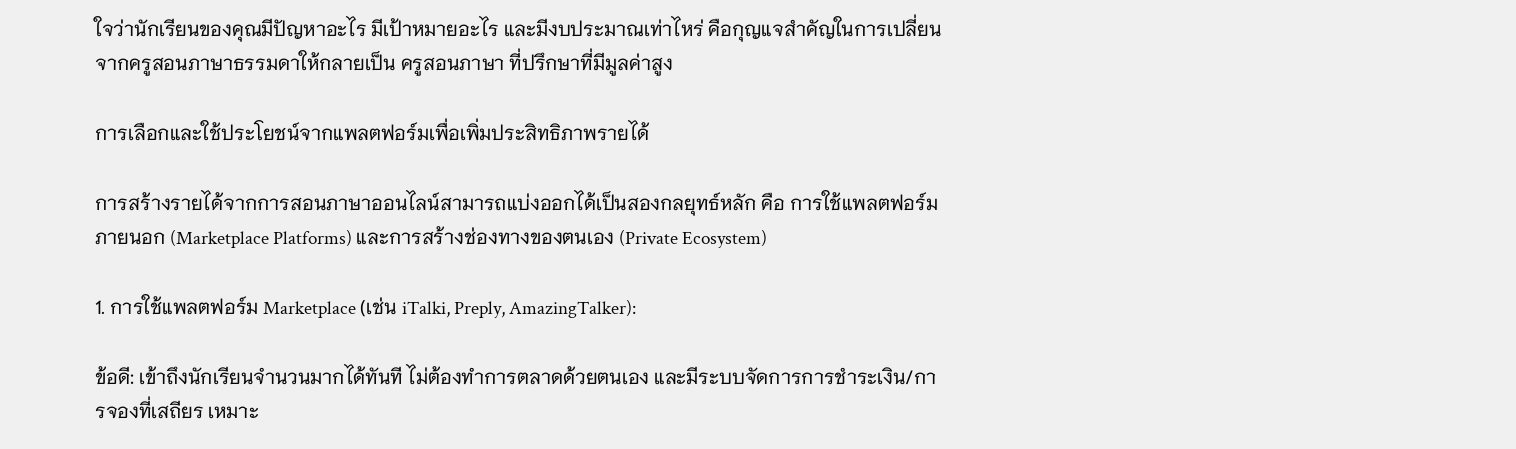ใจว่านักเรียนของคุณมีปัญหาอะไร มีเป้าหมายอะไร และมีงบประมาณเท่าไหร่ คือกุญแจสำคัญในการเปลี่ยนจากครูสอนภาษาธรรมดาให้กลายเป็น ครูสอนภาษา ที่ปรึกษาที่มีมูลค่าสูง

การเลือกและใช้ประโยชน์จากแพลตฟอร์มเพื่อเพิ่มประสิทธิภาพรายได้

การสร้างรายได้จากการสอนภาษาออนไลน์สามารถแบ่งออกได้เป็นสองกลยุทธ์หลัก คือ การใช้แพลตฟอร์มภายนอก (Marketplace Platforms) และการสร้างช่องทางของตนเอง (Private Ecosystem)

1. การใช้แพลตฟอร์ม Marketplace (เช่น iTalki, Preply, AmazingTalker):

ข้อดี: เข้าถึงนักเรียนจำนวนมากได้ทันที ไม่ต้องทำการตลาดด้วยตนเอง และมีระบบจัดการการชำระเงิน/การจองที่เสถียร เหมาะ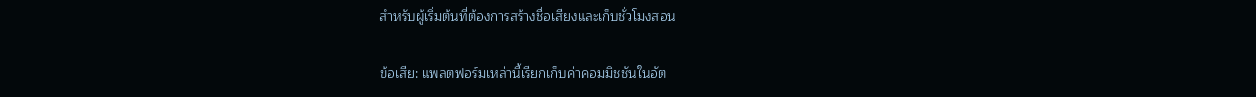สำหรับผู้เริ่มต้นที่ต้องการสร้างชื่อเสียงและเก็บชั่วโมงสอน

ข้อเสีย: แพลตฟอร์มเหล่านี้เรียกเก็บค่าคอมมิชชันในอัต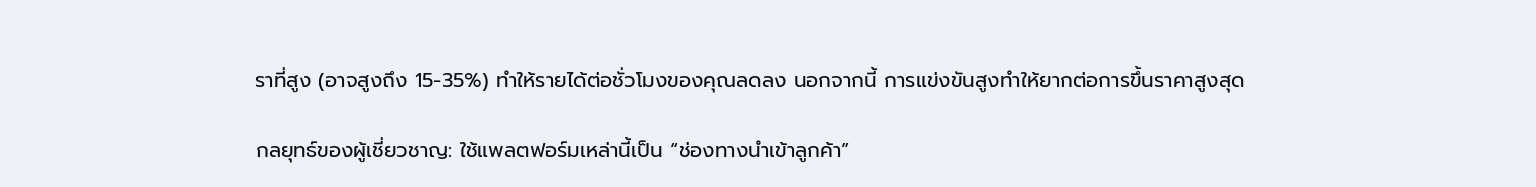ราที่สูง (อาจสูงถึง 15-35%) ทำให้รายได้ต่อชั่วโมงของคุณลดลง นอกจากนี้ การแข่งขันสูงทำให้ยากต่อการขึ้นราคาสูงสุด

กลยุทธ์ของผู้เชี่ยวชาญ: ใช้แพลตฟอร์มเหล่านี้เป็น “ช่องทางนำเข้าลูกค้า”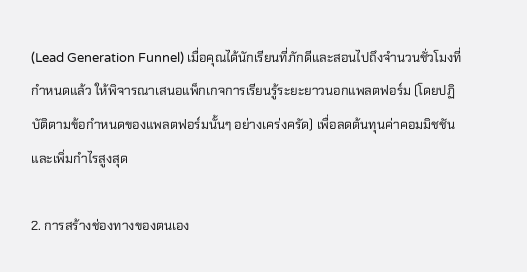(Lead Generation Funnel) เมื่อคุณได้นักเรียนที่ภักดีและสอนไปถึงจำนวนชั่วโมงที่กำหนดแล้ว ให้พิจารณาเสนอแพ็กเกจการเรียนรู้ระยะยาวนอกแพลตฟอร์ม (โดยปฏิบัติตามข้อกำหนดของแพลตฟอร์มนั้นๆ อย่างเคร่งครัด) เพื่อลดต้นทุนค่าคอมมิชชันและเพิ่มกำไรสูงสุด

2. การสร้างช่องทางของตนเอง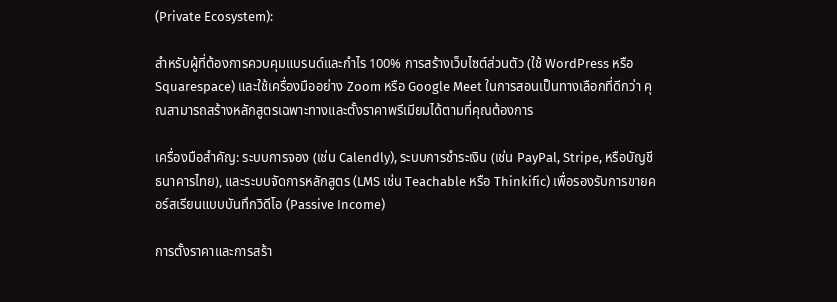(Private Ecosystem):

สำหรับผู้ที่ต้องการควบคุมแบรนด์และกำไร 100% การสร้างเว็บไซต์ส่วนตัว (ใช้ WordPress หรือ Squarespace) และใช้เครื่องมืออย่าง Zoom หรือ Google Meet ในการสอนเป็นทางเลือกที่ดีกว่า คุณสามารถสร้างหลักสูตรเฉพาะทางและตั้งราคาพรีเมียมได้ตามที่คุณต้องการ

เครื่องมือสำคัญ: ระบบการจอง (เช่น Calendly), ระบบการชำระเงิน (เช่น PayPal, Stripe, หรือบัญชีธนาคารไทย), และระบบจัดการหลักสูตร (LMS เช่น Teachable หรือ Thinkific) เพื่อรองรับการขายคอร์สเรียนแบบบันทึกวิดีโอ (Passive Income)

การตั้งราคาและการสร้า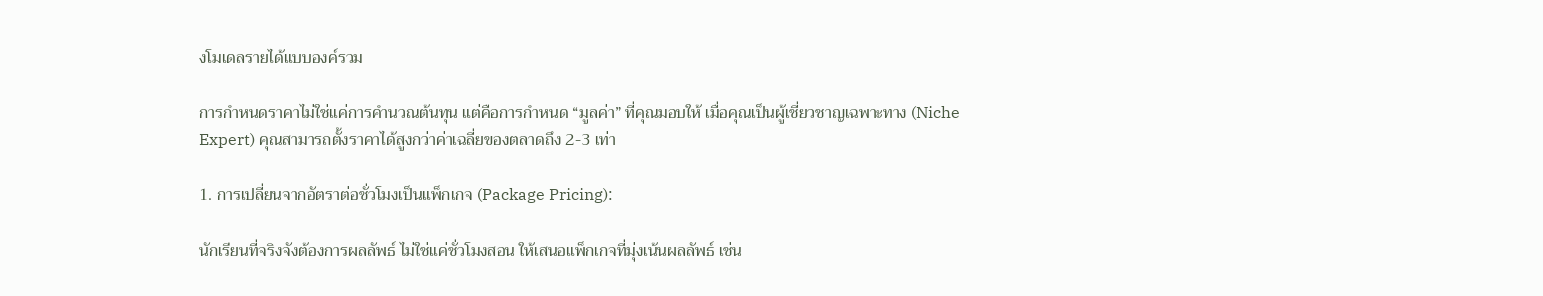งโมเดลรายได้แบบองค์รวม

การกำหนดราคาไม่ใช่แค่การคำนวณต้นทุน แต่คือการกำหนด “มูลค่า” ที่คุณมอบให้ เมื่อคุณเป็นผู้เชี่ยวชาญเฉพาะทาง (Niche Expert) คุณสามารถตั้งราคาได้สูงกว่าค่าเฉลี่ยของตลาดถึง 2-3 เท่า

1. การเปลี่ยนจากอัตราต่อชั่วโมงเป็นแพ็กเกจ (Package Pricing):

นักเรียนที่จริงจังต้องการผลลัพธ์ ไม่ใช่แค่ชั่วโมงสอน ให้เสนอแพ็กเกจที่มุ่งเน้นผลลัพธ์ เช่น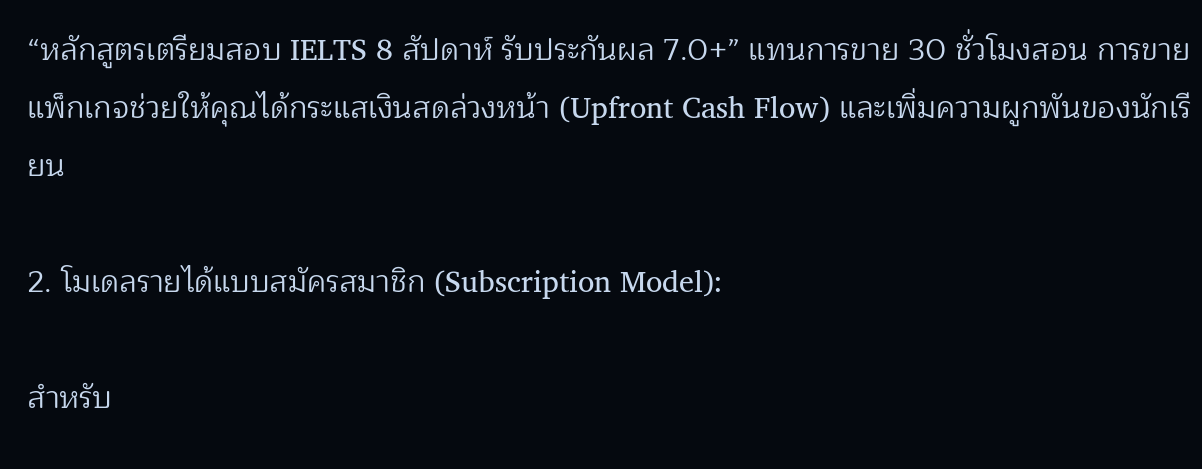“หลักสูตรเตรียมสอบ IELTS 8 สัปดาห์ รับประกันผล 7.0+” แทนการขาย 30 ชั่วโมงสอน การขายแพ็กเกจช่วยให้คุณได้กระแสเงินสดล่วงหน้า (Upfront Cash Flow) และเพิ่มความผูกพันของนักเรียน

2. โมเดลรายได้แบบสมัครสมาชิก (Subscription Model):

สำหรับ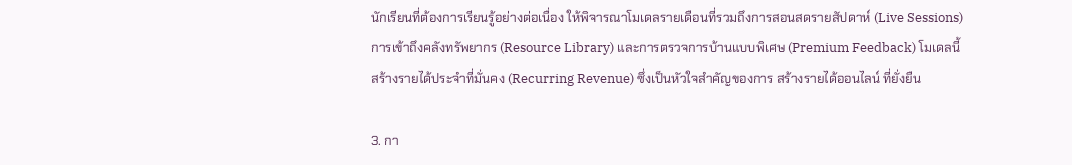นักเรียนที่ต้องการเรียนรู้อย่างต่อเนื่อง ให้พิจารณาโมเดลรายเดือนที่รวมถึงการสอนสดรายสัปดาห์ (Live Sessions) การเข้าถึงคลังทรัพยากร (Resource Library) และการตรวจการบ้านแบบพิเศษ (Premium Feedback) โมเดลนี้สร้างรายได้ประจำที่มั่นคง (Recurring Revenue) ซึ่งเป็นหัวใจสำคัญของการ สร้างรายได้ออนไลน์ ที่ยั่งยืน

3. กา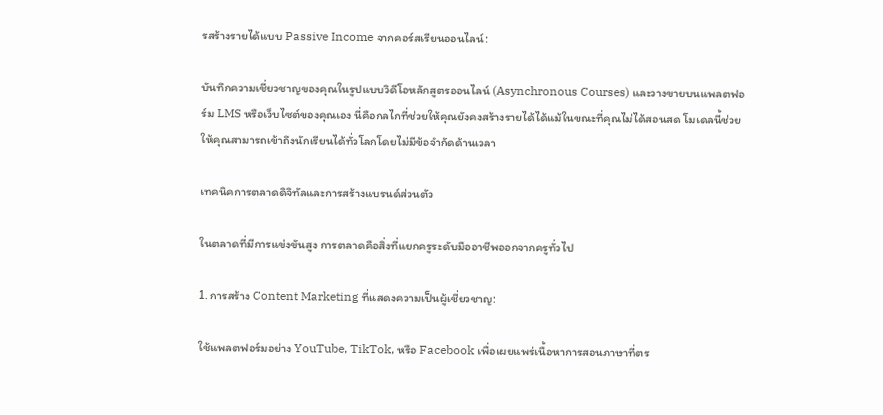รสร้างรายได้แบบ Passive Income จากคอร์สเรียนออนไลน์:

บันทึกความเชี่ยวชาญของคุณในรูปแบบวิดีโอหลักสูตรออนไลน์ (Asynchronous Courses) และวางขายบนแพลตฟอร์ม LMS หรือเว็บไซต์ของคุณเอง นี่คือกลไกที่ช่วยให้คุณยังคงสร้างรายได้ได้แม้ในขณะที่คุณไม่ได้สอนสด โมเดลนี้ช่วยให้คุณสามารถเข้าถึงนักเรียนได้ทั่วโลกโดยไม่มีข้อจำกัดด้านเวลา

เทคนิคการตลาดดิจิทัลและการสร้างแบรนด์ส่วนตัว

ในตลาดที่มีการแข่งขันสูง การตลาดคือสิ่งที่แยกครูระดับมืออาชีพออกจากครูทั่วไป

1. การสร้าง Content Marketing ที่แสดงความเป็นผู้เชี่ยวชาญ:

ใช้แพลตฟอร์มอย่าง YouTube, TikTok, หรือ Facebook เพื่อเผยแพร่เนื้อหาการสอนภาษาที่ตร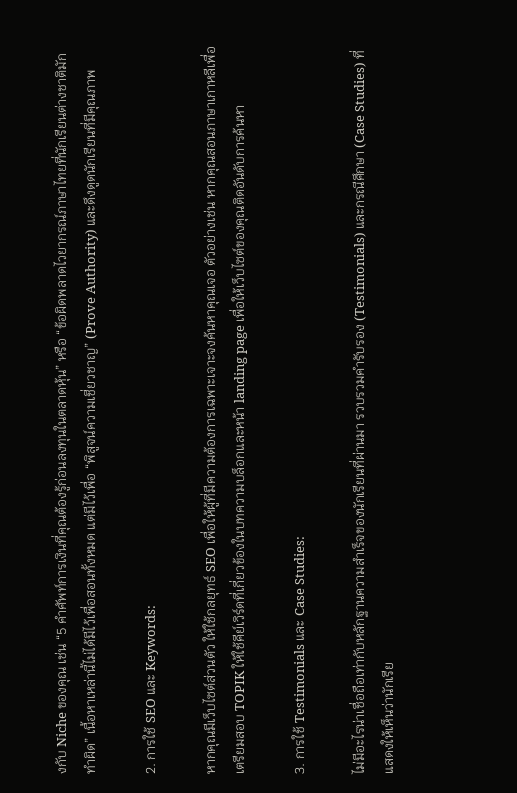งกับ Niche ของคุณ เช่น “5 คำศัพท์การเงินที่คุณต้องรู้ก่อนลงทุนในตลาดหุ้น” หรือ “ข้อผิดพลาดไวยากรณ์ภาษาไทยที่นักเรียนต่างชาติมักทำผิด” เนื้อหาเหล่านี้ไม่ได้มีไว้เพื่อสอนทั้งหมด แต่มีไว้เพื่อ “พิสูจน์ความเชี่ยวชาญ” (Prove Authority) และดึงดูดนักเรียนที่มีคุณภาพ

2. การใช้ SEO และ Keywords:

หากคุณมีเว็บไซต์ส่วนตัว ให้ใช้กลยุทธ์ SEO เพื่อให้ผู้ที่มีความต้องการเฉพาะเจาะจงค้นหาคุณเจอ ตัวอย่างเช่น หากคุณสอนภาษาเกาหลีเพื่อเตรียมสอบ TOPIK ให้ใช้คีย์เวิร์ดที่เกี่ยวข้องในบทความบล็อกและหน้า landing page เพื่อให้เว็บไซต์ของคุณติดอันดับการค้นหา

3. การใช้ Testimonials และ Case Studies:

ไม่มีอะไรน่าเชื่อถือเท่ากับหลักฐานความสำเร็จของนักเรียนที่ผ่านมา รวบรวมคำรับรอง (Testimonials) และกรณีศึกษา (Case Studies) ที่แสดงให้เห็นว่านักเรีย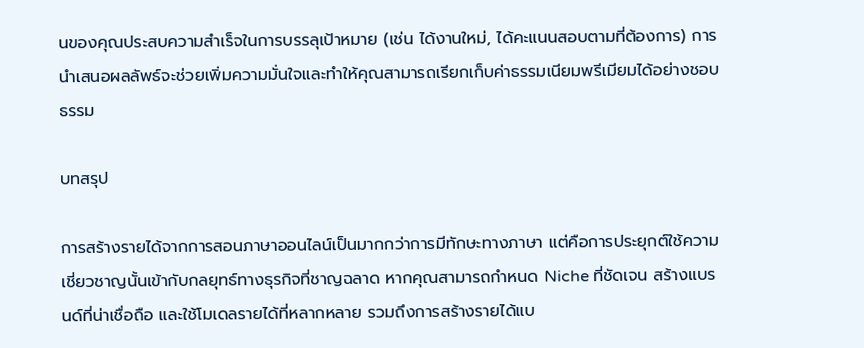นของคุณประสบความสำเร็จในการบรรลุเป้าหมาย (เช่น ได้งานใหม่, ได้คะแนนสอบตามที่ต้องการ) การนำเสนอผลลัพธ์จะช่วยเพิ่มความมั่นใจและทำให้คุณสามารถเรียกเก็บค่าธรรมเนียมพรีเมียมได้อย่างชอบธรรม

บทสรุป

การสร้างรายได้จากการสอนภาษาออนไลน์เป็นมากกว่าการมีทักษะทางภาษา แต่คือการประยุกต์ใช้ความเชี่ยวชาญนั้นเข้ากับกลยุทธ์ทางธุรกิจที่ชาญฉลาด หากคุณสามารถกำหนด Niche ที่ชัดเจน สร้างแบรนด์ที่น่าเชื่อถือ และใช้โมเดลรายได้ที่หลากหลาย รวมถึงการสร้างรายได้แบ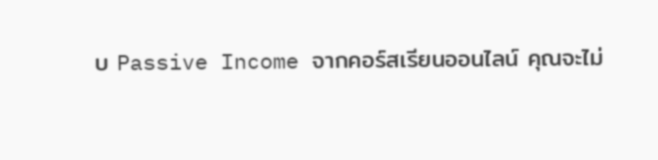บ Passive Income จากคอร์สเรียนออนไลน์ คุณจะไม่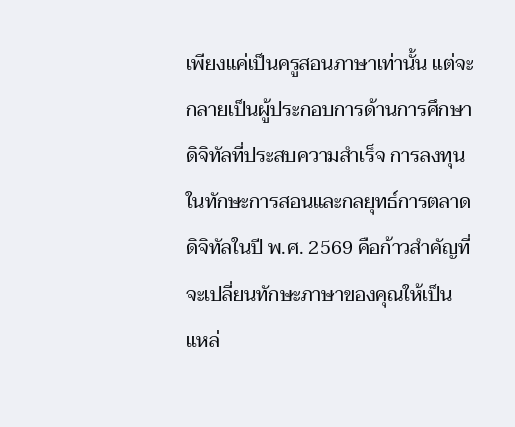เพียงแค่เป็นครูสอนภาษาเท่านั้น แต่จะกลายเป็นผู้ประกอบการด้านการศึกษาดิจิทัลที่ประสบความสำเร็จ การลงทุนในทักษะการสอนและกลยุทธ์การตลาดดิจิทัลในปี พ.ศ. 2569 คือก้าวสำคัญที่จะเปลี่ยนทักษะภาษาของคุณให้เป็นแหล่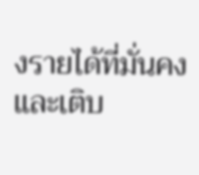งรายได้ที่มั่นคงและเติบ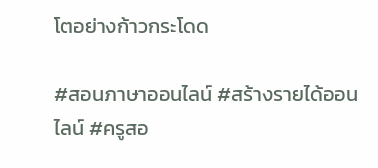โตอย่างก้าวกระโดด

#สอนภาษาออนไลน์ #สร้างรายได้ออนไลน์ #ครูสอ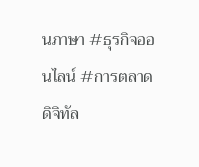นภาษา #ธุรกิจออนไลน์ #การตลาดดิจิทัล